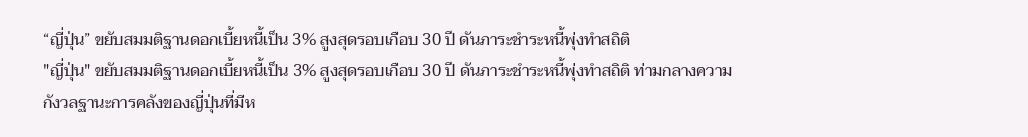“ญี่ปุ่น” ขยับสมมติฐานดอกเบี้ยหนี้เป็น 3% สูงสุดรอบเกือบ 30 ปี ดันภาระชำระหนี้พุ่งทำสถิติ
"ญี่ปุ่น" ขยับสมมติฐานดอกเบี้ยหนี้เป็น 3% สูงสุดรอบเกือบ 30 ปี ดันภาระชำระหนี้พุ่งทำสถิติ ท่ามกลางความกังวลฐานะการคลังของญี่ปุ่นที่มีห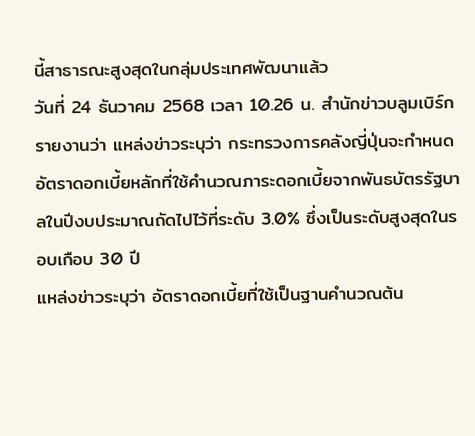นี้สาธารณะสูงสุดในกลุ่มประเทศพัฒนาแล้ว
วันที่ 24 ธันวาคม 2568 เวลา 10.26 น. สำนักข่าวบลูมเบิร์กรายงานว่า แหล่งข่าวระบุว่า กระทรวงการคลังญี่ปุ่นจะกำหนดอัตราดอกเบี้ยหลักที่ใช้คำนวณภาระดอกเบี้ยจากพันธบัตรรัฐบาลในปีงบประมาณถัดไปไว้ที่ระดับ 3.0% ซึ่งเป็นระดับสูงสุดในรอบเกือบ 30 ปี
แหล่งข่าวระบุว่า อัตราดอกเบี้ยที่ใช้เป็นฐานคำนวณต้น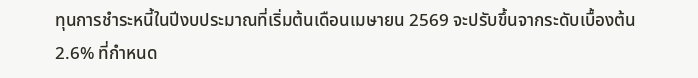ทุนการชำระหนี้ในปีงบประมาณที่เริ่มต้นเดือนเมษายน 2569 จะปรับขึ้นจากระดับเบื้องต้น 2.6% ที่กำหนด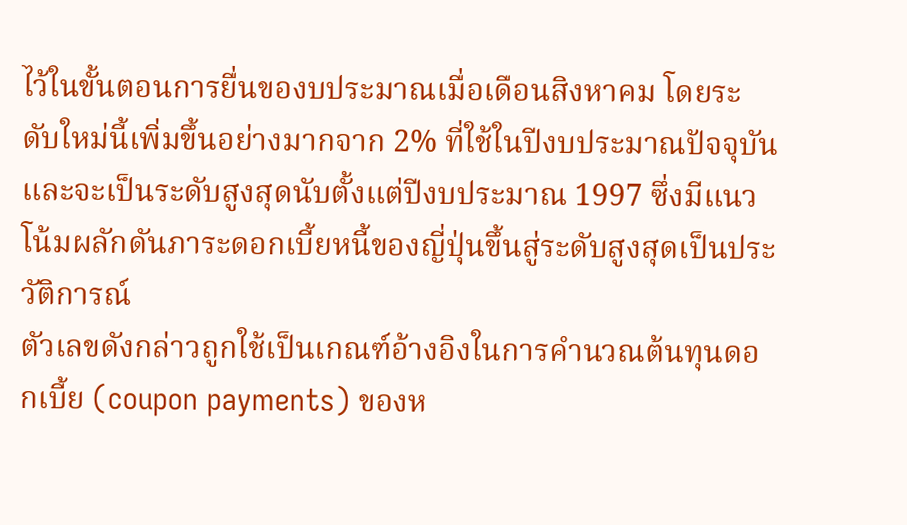ไว้ในขั้นตอนการยื่นของบประมาณเมื่อเดือนสิงหาคม โดยระดับใหม่นี้เพิ่มขึ้นอย่างมากจาก 2% ที่ใช้ในปีงบประมาณปัจจุบัน และจะเป็นระดับสูงสุดนับตั้งแต่ปีงบประมาณ 1997 ซึ่งมีแนวโน้มผลักดันภาระดอกเบี้ยหนี้ของญี่ปุ่นขึ้นสู่ระดับสูงสุดเป็นประวัติการณ์
ตัวเลขดังกล่าวถูกใช้เป็นเกณฑ์อ้างอิงในการคำนวณต้นทุนดอกเบี้ย (coupon payments) ของห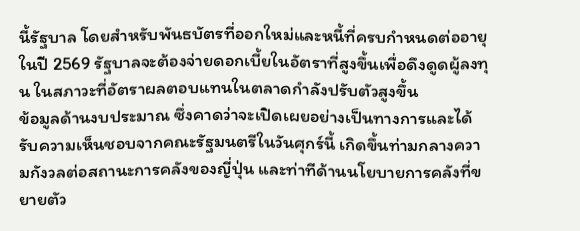นี้รัฐบาล โดยสำหรับพันธบัตรที่ออกใหม่และหนี้ที่ครบกำหนดต่ออายุในปี 2569 รัฐบาลจะต้องจ่ายดอกเบี้ยในอัตราที่สูงขึ้นเพื่อดึงดูดผู้ลงทุน ในสภาวะที่อัตราผลตอบแทนในตลาดกำลังปรับตัวสูงขึ้น
ข้อมูลด้านงบประมาณ ซึ่งคาดว่าจะเปิดเผยอย่างเป็นทางการและได้รับความเห็นชอบจากคณะรัฐมนตรีในวันศุกร์นี้ เกิดขึ้นท่ามกลางความกังวลต่อสถานะการคลังของญี่ปุ่น และท่าทีด้านนโยบายการคลังที่ขยายตัว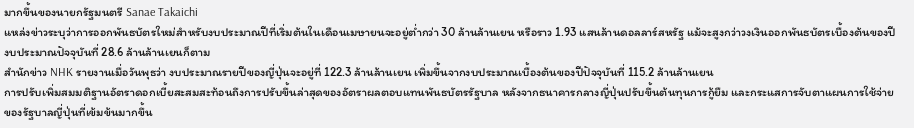มากขึ้นของนายกรัฐมนตรี Sanae Takaichi
แหล่งข่าวระบุว่าการออกพันธบัตรใหม่สำหรับงบประมาณปีที่เริ่มต้นในเดือนเมษายนจะอยู่ต่ำกว่า 30 ล้านล้านเยน หรือราว 1.93 แสนล้านดอลลาร์สหรัฐ แม้จะสูงกว่าวงเงินออกพันธบัตรเบื้องต้นของปีงบประมาณปัจจุบันที่ 28.6 ล้านล้านเยนก็ตาม
สำนักข่าว NHK รายงานเมื่อวันพุธว่า งบประมาณรายปีของญี่ปุ่นจะอยู่ที่ 122.3 ล้านล้านเยน เพิ่มขึ้นจากงบประมาณเบื้องต้นของปีปัจจุบันที่ 115.2 ล้านล้านเยน
การปรับเพิ่มสมมติฐานอัตราดอกเบี้ยสะสมสะท้อนถึงการปรับขึ้นล่าสุดของอัตราผลตอบแทนพันธบัตรรัฐบาล หลังจากธนาคารกลางญี่ปุ่นปรับขึ้นต้นทุนการกู้ยืม และกระแสการจับตาแผนการใช้จ่ายของรัฐบาลญี่ปุ่นที่เข้มข้นมากขึ้น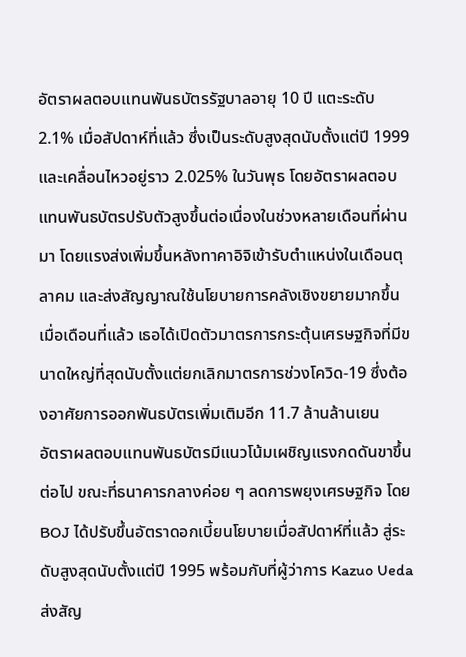อัตราผลตอบแทนพันธบัตรรัฐบาลอายุ 10 ปี แตะระดับ 2.1% เมื่อสัปดาห์ที่แล้ว ซึ่งเป็นระดับสูงสุดนับตั้งแต่ปี 1999 และเคลื่อนไหวอยู่ราว 2.025% ในวันพุธ โดยอัตราผลตอบแทนพันธบัตรปรับตัวสูงขึ้นต่อเนื่องในช่วงหลายเดือนที่ผ่านมา โดยแรงส่งเพิ่มขึ้นหลังทาคาอิจิเข้ารับตำแหน่งในเดือนตุลาคม และส่งสัญญาณใช้นโยบายการคลังเชิงขยายมากขึ้น เมื่อเดือนที่แล้ว เธอได้เปิดตัวมาตรการกระตุ้นเศรษฐกิจที่มีขนาดใหญ่ที่สุดนับตั้งแต่ยกเลิกมาตรการช่วงโควิด-19 ซึ่งต้องอาศัยการออกพันธบัตรเพิ่มเติมอีก 11.7 ล้านล้านเยน
อัตราผลตอบแทนพันธบัตรมีแนวโน้มเผชิญแรงกดดันขาขึ้นต่อไป ขณะที่ธนาคารกลางค่อย ๆ ลดการพยุงเศรษฐกิจ โดย BOJ ได้ปรับขึ้นอัตราดอกเบี้ยนโยบายเมื่อสัปดาห์ที่แล้ว สู่ระดับสูงสุดนับตั้งแต่ปี 1995 พร้อมกับที่ผู้ว่าการ Kazuo Ueda ส่งสัญ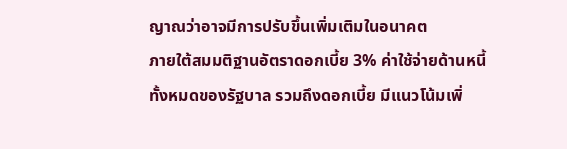ญาณว่าอาจมีการปรับขึ้นเพิ่มเติมในอนาคต
ภายใต้สมมติฐานอัตราดอกเบี้ย 3% ค่าใช้จ่ายด้านหนี้ทั้งหมดของรัฐบาล รวมถึงดอกเบี้ย มีแนวโน้มเพิ่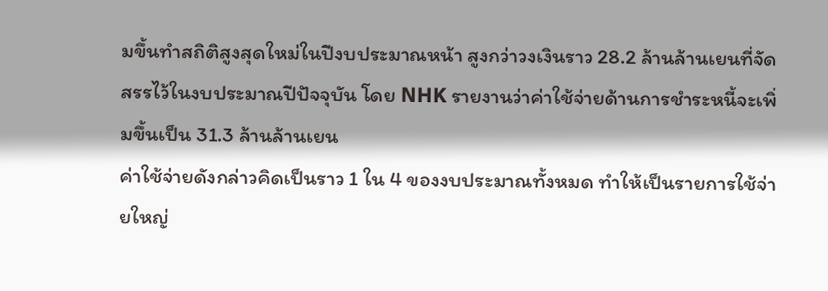มขึ้นทำสถิติสูงสุดใหม่ในปีงบประมาณหน้า สูงกว่าวงเงินราว 28.2 ล้านล้านเยนที่จัดสรรไว้ในงบประมาณปีปัจจุบัน โดย NHK รายงานว่าค่าใช้จ่ายด้านการชำระหนี้จะเพิ่มขึ้นเป็น 31.3 ล้านล้านเยน
ค่าใช้จ่ายดังกล่าวคิดเป็นราว 1 ใน 4 ของงบประมาณทั้งหมด ทำให้เป็นรายการใช้จ่ายใหญ่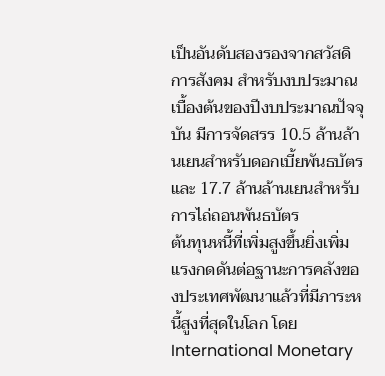เป็นอันดับสองรองจากสวัสดิการสังคม สำหรับงบประมาณเบื้องต้นของปีงบประมาณปัจจุบัน มีการจัดสรร 10.5 ล้านล้านเยนสำหรับดอกเบี้ยพันธบัตร และ 17.7 ล้านล้านเยนสำหรับการไถ่ถอนพันธบัตร
ต้นทุนหนี้ที่เพิ่มสูงขึ้นยิ่งเพิ่มแรงกดดันต่อฐานะการคลังของประเทศพัฒนาแล้วที่มีภาระหนี้สูงที่สุดในโลก โดย International Monetary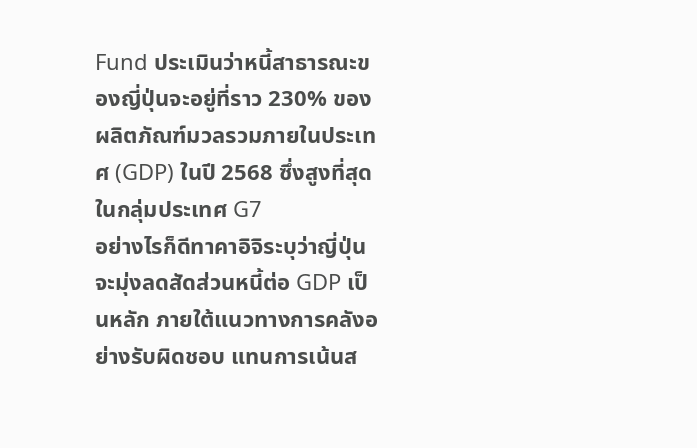Fund ประเมินว่าหนี้สาธารณะของญี่ปุ่นจะอยู่ที่ราว 230% ของผลิตภัณฑ์มวลรวมภายในประเทศ (GDP) ในปี 2568 ซึ่งสูงที่สุดในกลุ่มประเทศ G7
อย่างไรก็ดีทาคาอิจิระบุว่าญี่ปุ่นจะมุ่งลดสัดส่วนหนี้ต่อ GDP เป็นหลัก ภายใต้แนวทางการคลังอย่างรับผิดชอบ แทนการเน้นส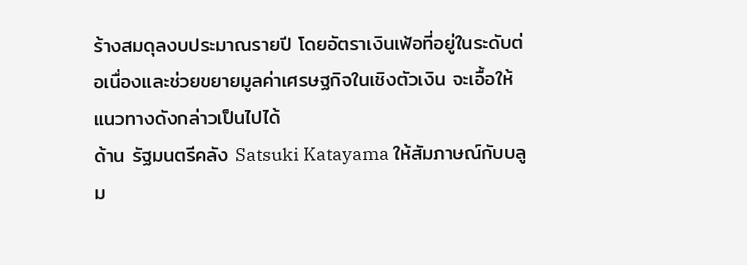ร้างสมดุลงบประมาณรายปี โดยอัตราเงินเฟ้อที่อยู่ในระดับต่อเนื่องและช่วยขยายมูลค่าเศรษฐกิจในเชิงตัวเงิน จะเอื้อให้แนวทางดังกล่าวเป็นไปได้
ด้าน รัฐมนตรีคลัง Satsuki Katayama ให้สัมภาษณ์กับบลูม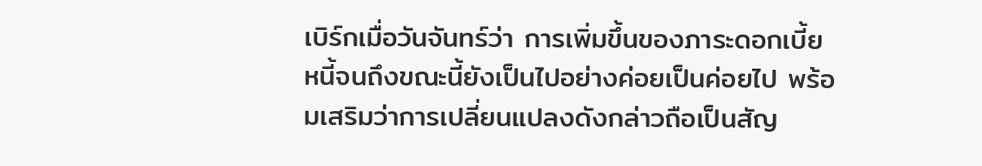เบิร์กเมื่อวันจันทร์ว่า การเพิ่มขึ้นของภาระดอกเบี้ยหนี้จนถึงขณะนี้ยังเป็นไปอย่างค่อยเป็นค่อยไป พร้อมเสริมว่าการเปลี่ยนแปลงดังกล่าวถือเป็นสัญ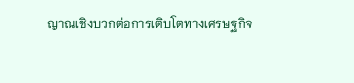ญาณเชิงบวกต่อการเติบโตทางเศรษฐกิจ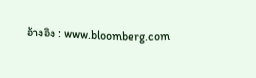อ้างอิง : www.bloomberg.com